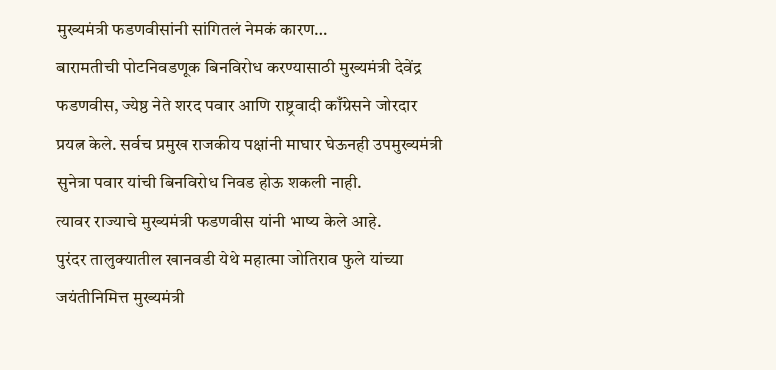मुख्यमंत्री फडणवीसांनी सांगितलं नेमकं कारण…
बारामतीची पोटनिवडणूक बिनविरोध करण्यासाठी मुख्यमंत्री देवेंद्र फडणवीस, ज्येष्ठ नेते शरद पवार आणि राष्ट्रवादी काँग्रेसने जोरदार प्रयत्न केले. सर्वच प्रमुख राजकीय पक्षांनी माघार घेऊनही उपमुख्यमंत्री सुनेत्रा पवार यांची बिनविरोध निवड होऊ शकली नाही.
त्यावर राज्याचे मुख्यमंत्री फडणवीस यांनी भाष्य केले आहे.
पुरंदर तालुक्यातील खानवडी येथे महात्मा जोतिराव फुले यांच्या जयंतीनिमित्त मुख्यमंत्री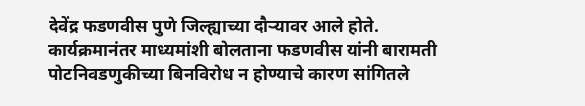देवेंद्र फडणवीस पुणे जिल्ह्याच्या दौऱ्यावर आले होते. कार्यक्रमानंतर माध्यमांशी बोलताना फडणवीस यांनी बारामती पोटनिवडणुकीच्या बिनविरोध न होण्याचे कारण सांगितले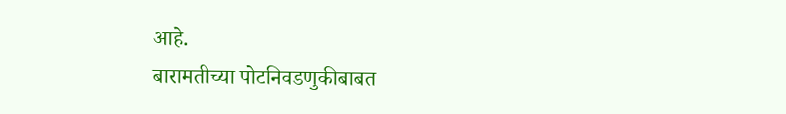आहे.
बारामतीच्या पोटनिवडणुकीबाबत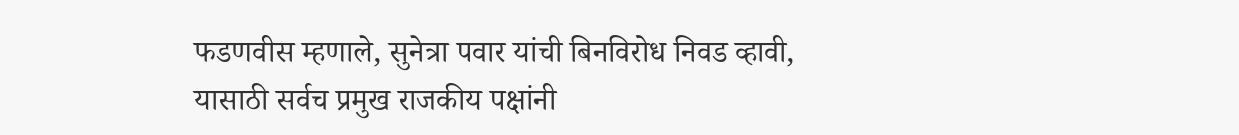फडणवीस म्हणाले, सुनेत्रा पवार यांची बिनविरोध निवड व्हावी, यासाठी सर्वच प्रमुख राजकीय पक्षांनी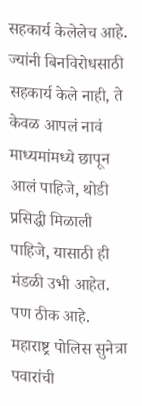सहकार्य केलेलेच आहे. ज्यांनी बिनविरोधसाठी सहकार्य केले नाही, ते केवळ आपलं नावं माध्यमांमध्ये छापून आलं पाहिजे, थोडी प्रसिद्धी मिळाली पाहिजे, यासाठी ही मंडळी उभी आहेत. पण ठीक आहे.
महाराष्ट्र पोलिस सुनेत्रा पवारांची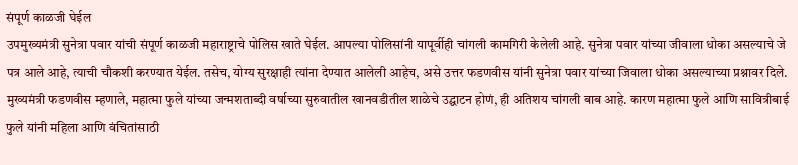संपूर्ण काळजी घेईल
उपमुख्यमंत्री सुनेत्रा पवार यांची संपूर्ण काळजी महाराष्ट्राचे पोलिस खाते घेईल. आपल्या पोलिसांनी यापूर्वीही चांगली कामगिरी केलेली आहे. सुनेत्रा पवार यांच्या जीवाला धोका असल्याचे जे पत्र आले आहे, त्याची चौकशी करण्यात येईल. तसेच, योग्य सुरक्षाही त्यांना देण्यात आलेली आहेच, असे उत्तर फडणवीस यांनी सुनेत्रा पवार यांच्या जिवाला धोका असल्याच्या प्रश्नावर दिले.
मुख्यमंत्री फडणवीस म्हणाले, महात्मा फुले यांच्या जन्मशताब्दी वर्षाच्या सुरुवातील खानवडीतील शाळेचे उद्घाटन होणं, ही अतिशय चांगली बाब आहे. कारण महात्मा फुले आणि सावित्रीबाई फुले यांनी महिला आणि वंचितांसाठी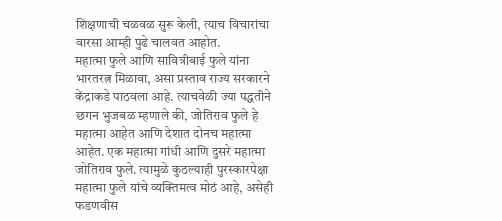शिक्षणाची चळवळ सुरू केली, त्याच विचारांचा वारसा आम्ही पुढे चालवत आहोत.
महात्मा फुले आणि सावित्रीबाई फुले यांना भारतरत्न मिळावा, असा प्रस्ताव राज्य सरकारने केंद्राकडे पाठवला आहे. त्याचवेळी ज्या पद्धतीने छगन भुजबळ म्हणाले की, जोतिराव फुले हे महात्मा आहेत आणि देशात दोनच महात्मा आहेत. एक महात्मा गांधी आणि दुसरे महात्मा जोतिराव फुले. त्यामुळे कुठल्याही पुरस्कारपेक्षा महात्मा फुले यांचे व्यक्तिमत्व मोठं आहे, असेही फडणवीस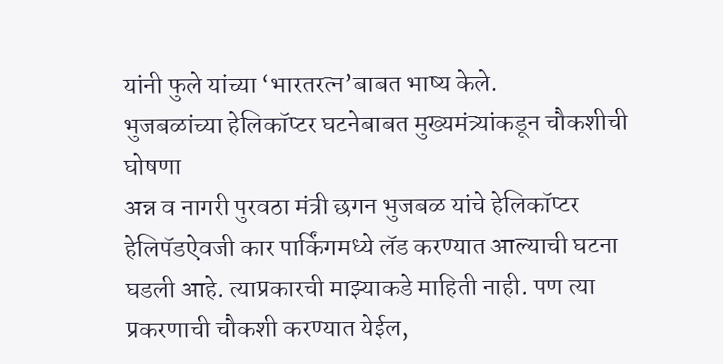यांनी फुले यांच्या ‘भारतरत्न’बाबत भाष्य केले.
भुजबळांच्या हेलिकॉप्टर घटनेबाबत मुख्यमंत्र्यांकडून चौकशीची घोषणा
अन्न व नागरी पुरवठा मंत्री छगन भुजबळ यांचे हेलिकॉप्टर हेलिपॅडऐवजी कार पार्किंगमध्ये लॅड करण्यात आल्याची घटना घडली आहे. त्याप्रकारची माझ्याकडे माहिती नाही. पण त्या प्रकरणाची चौकशी करण्यात येईल,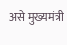असे मुख्यमंत्री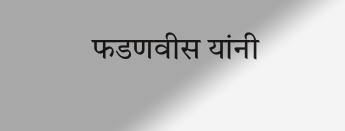फडणवीस यांनी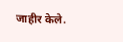जाहीर केले.